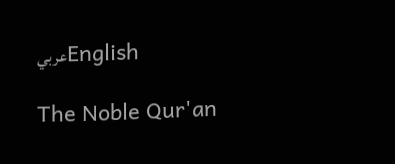عربيEnglish

The Noble Qur'an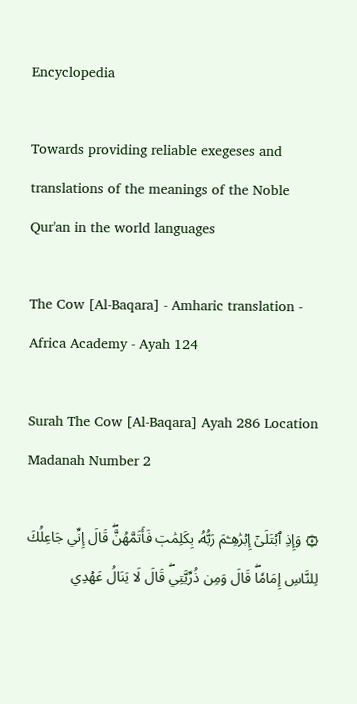Encyclopedia

Towards providing reliable exegeses and translations of the meanings of the Noble Qur'an in the world languages

The Cow [Al-Baqara] - Amharic translation - Africa Academy - Ayah 124

Surah The Cow [Al-Baqara] Ayah 286 Location Madanah Number 2

۞ وَإِذِ ٱبۡتَلَىٰٓ إِبۡرَٰهِـۧمَ رَبُّهُۥ بِكَلِمَٰتٖ فَأَتَمَّهُنَّۖ قَالَ إِنِّي جَاعِلُكَ لِلنَّاسِ إِمَامٗاۖ قَالَ وَمِن ذُرِّيَّتِيۖ قَالَ لَا يَنَالُ عَهۡدِي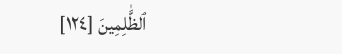ٱلظَّٰلِمِينَ [١٢٤]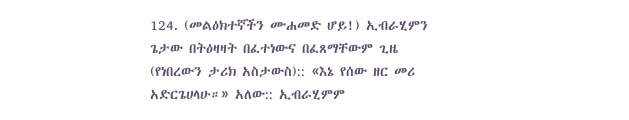124. (መልዕክተኛችን ሙሐመድ ሆይ!) ኢብራሂምን ጌታው በትዕዛዛት በፈተነውና በፈጸማቸውም ጊዜ (የነበረውን ታሪክ አስታውስ):: «እኔ የሰው ዘር መሪ አድርጌሀላሁ።» አለው:: ኢብራሂምም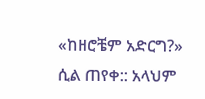«ከዘሮቼም አድርግ?» ሲል ጠየቀ:: አላህም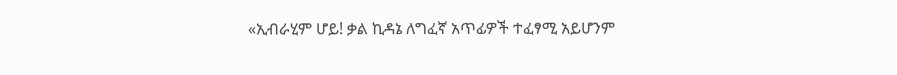«ኢብራሂም ሆይ! ቃል ኪዳኔ ለግፈኛ አጥፊዎች ተፈፃሚ አይሆንም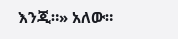እንጂ።» አለው።